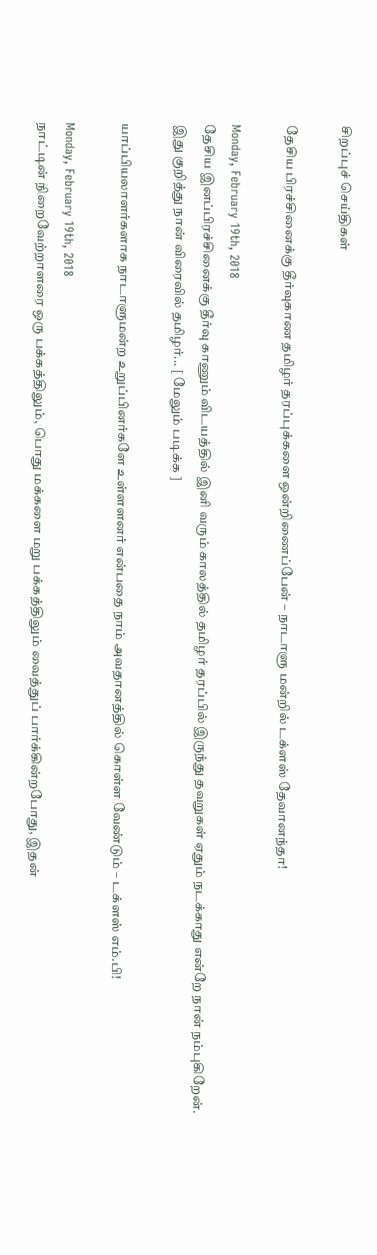சிறப்புச் செய்திகள்

தேசிய பிரச்சினைக்கு தீர்வுகாண தமிழர் தரப்புக்களை ஒன்றிணைப்பேன் – நாடாளு மன்றில் டக்ளஸ் தேவானந்தா!

Monday, February 19th, 2018
தேசிய இனப்பிரச்சினைக்கு தீர்வு காணும் விடயத்தில் இனி வரும் காலத்தில் தமிழர் தரப்பில் இருந்து தவறுகள் ஏதும் நடக்காது என்றே நான் நம்புகிறேன். இது குறித்து நான் விரைவில் தமிழர்... [ மேலும் படிக்க ]

யாப்பியலாளர்களாக நாடாளுமன்ற உறுப்பினர்களே உள்ளளனர் என்பதை நாம் அவதானத்தில் கொள்ள வேண்டும் – டக்ளஸ் எம்.பி!

Monday, February 19th, 2018
நாட்டின் நிறைவேற்றாளரை ஒரு பக்கத்திலும், பொது மக்களை மறு பக்கத்திலும் வைத்துப் பார்க்கின்றபோது, இதன்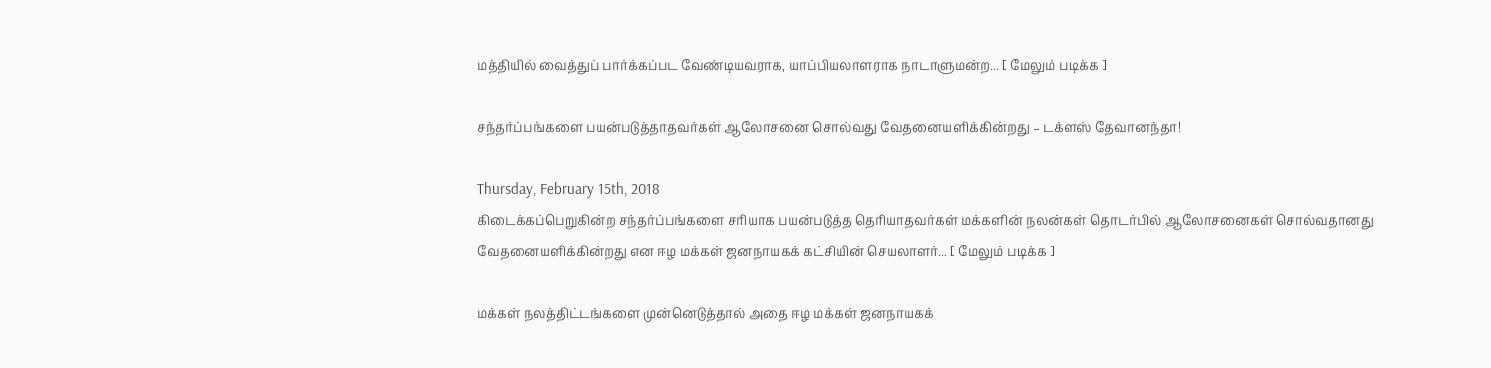மத்தியில் வைத்துப் பார்க்கப்பட வேண்டியவராக, யாப்பியலாளராக நாடாளுமன்ற... [ மேலும் படிக்க ]

சந்தர்ப்பங்களை பயன்படுத்தாதவர்கள் ஆலோசனை சொல்வது வேதனையளிக்கின்றது – டக்ளஸ் தேவானந்தா!

Thursday, February 15th, 2018
கிடைக்கப்பெறுகின்ற சந்தர்ப்பங்களை சரியாக பயன்படுத்த தெரியாதவர்கள் மக்களின் நலன்கள் தொடர்பில் ஆலோசனைகள் சொல்வதானது வேதனையளிக்கின்றது என ஈழ மக்கள் ஜனநாயகக் கட்சியின் செயலாளர்... [ மேலும் படிக்க ]

மக்கள் நலத்திட்டங்களை முன்னெடுத்தால் அதை ஈழ மக்கள் ஜனநாயகக்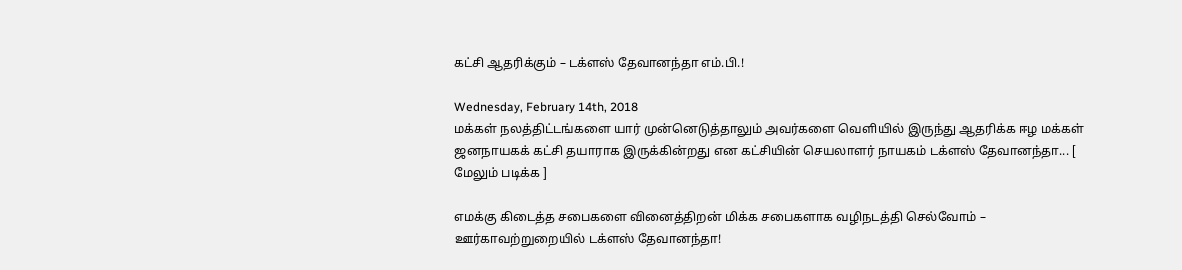கட்சி ஆதரிக்கும் – டக்ளஸ் தேவானந்தா எம்.பி.!

Wednesday, February 14th, 2018
மக்கள் நலத்திட்டங்களை யார் முன்னெடுத்தாலும் அவர்களை வெளியில் இருந்து ஆதரிக்க ஈழ மக்கள் ஜனநாயகக் கட்சி தயாராக இருக்கின்றது என கட்சியின் செயலாளர் நாயகம் டக்ளஸ் தேவானந்தா... [ மேலும் படிக்க ]

எமக்கு கிடைத்த சபைகளை வினைத்திறன் மிக்க சபைகளாக வழிநடத்தி செல்வோம் – ஊர்காவற்றுறையில் டக்ளஸ் தேவானந்தா!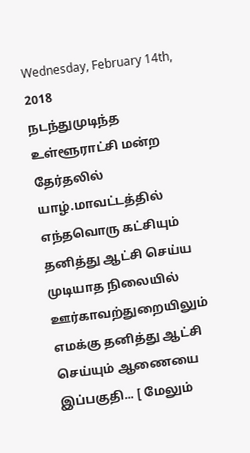Wednesday, February 14th, 2018
நடந்துமுடிந்த உள்ளூராட்சி மன்ற தேர்தலில் யாழ்.மாவட்டத்தில் எந்தவொரு கட்சியும் தனித்து ஆட்சி செய்ய முடியாத நிலையில் ஊர்காவற்துறையிலும் எமக்கு தனித்து ஆட்சி செய்யும் ஆணையை இப்பகுதி... [ மேலும்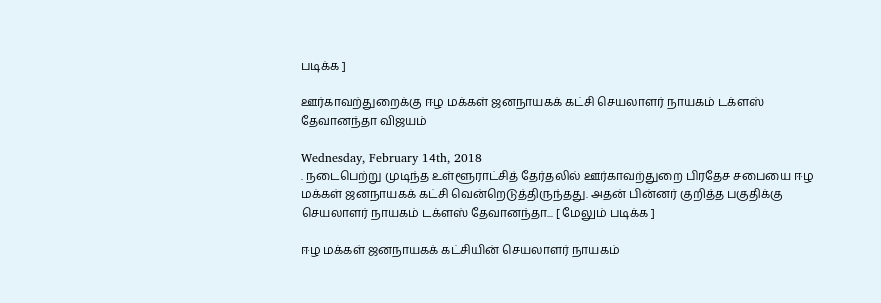படிக்க ]

ஊர்காவற்துறைக்கு ஈழ மக்கள் ஜனநாயகக் கட்சி செயலாளர் நாயகம் டக்ளஸ் தேவானந்தா விஜயம்

Wednesday, February 14th, 2018
. நடைபெற்று முடிந்த உள்ளூராட்சித் தேர்தலில் ஊர்காவற்துறை பிரதேச சபையை ஈழ மக்கள் ஜனநாயகக் கட்சி வென்றெடுத்திருந்தது. அதன் பின்னர் குறித்த பகுதிக்கு செயலாளர் நாயகம் டக்ளஸ் தேவானந்தா... [ மேலும் படிக்க ]

ஈழ மக்கள் ஜனநாயகக் கட்சியின் செயலாளர் நாயகம்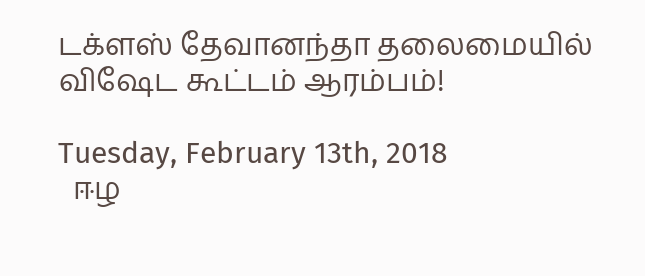டக்ளஸ் தேவானந்தா தலைமையில் விஷேட கூட்டம் ஆரம்பம்!

Tuesday, February 13th, 2018
  ஈழ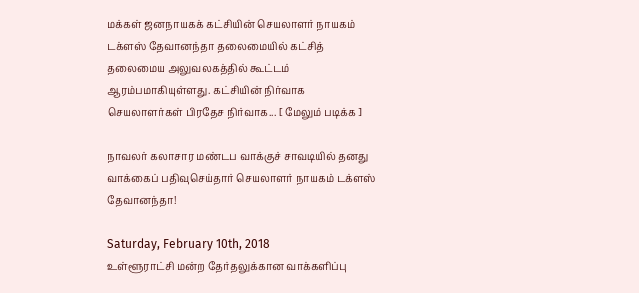மக்கள் ஜனநாயகக் கட்சியின் செயலாளர் நாயகம் டக்ளஸ் தேவானந்தா தலைமையில் கட்சித் தலைமைய அலுவலகத்தில் கூட்டம் ஆரம்பமாகியுள்ளது. கட்சியின் நிர்வாக செயலாளர்கள் பிரதேச நிர்வாக... [ மேலும் படிக்க ]

நாவலர் கலாசார மண்டப வாக்குச் சாவடியில் தனது வாக்கைப் பதிவுசெய்தார் செயலாளர் நாயகம் டக்ளஸ் தேவானந்தா!

Saturday, February 10th, 2018
உள்ளூராட்சி மன்ற தேர்தலுக்கான வாக்களிப்பு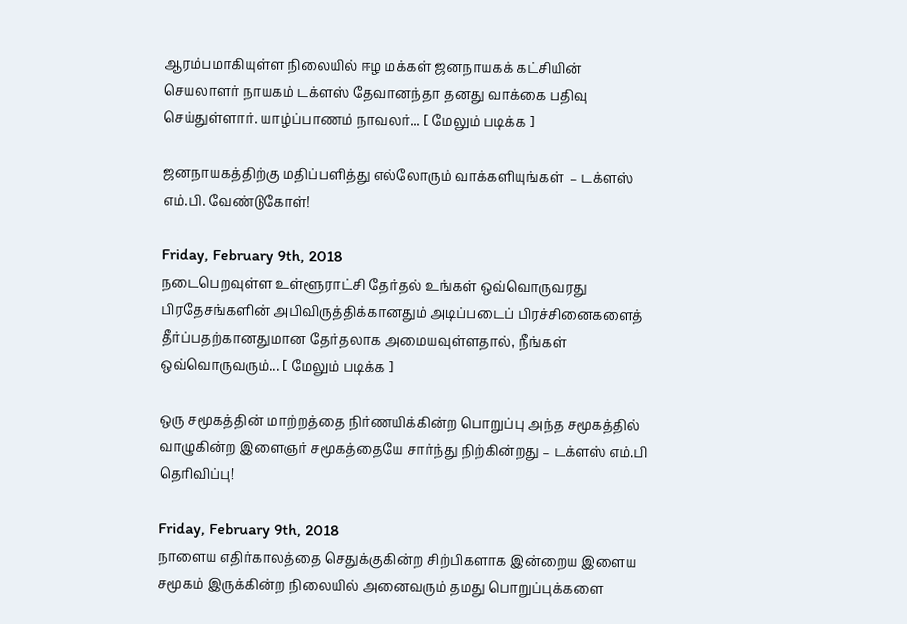ஆரம்பமாகியுள்ள நிலையில் ஈழ மக்கள் ஜனநாயகக் கட்சியின் செயலாளர் நாயகம் டக்ளஸ் தேவானந்தா தனது வாக்கை பதிவு செய்துள்ளார். யாழ்ப்பாணம் நாவலர்... [ மேலும் படிக்க ]

ஜனநாயகத்திற்கு மதிப்பளித்து எல்லோரும் வாக்களியுங்கள்  – டக்ளஸ் எம்.பி. வேண்டுகோள்!

Friday, February 9th, 2018
நடைபெறவுள்ள உள்ளூராட்சி தேர்தல் உங்கள் ஒவ்வொருவரது பிரதேசங்களின் அபிவிருத்திக்கானதும் அடிப்படைப் பிரச்சினைகளைத் தீர்ப்பதற்கானதுமான தேர்தலாக அமையவுள்ளதால், நீங்கள் ஒவ்வொருவரும்... [ மேலும் படிக்க ]

ஒரு சமூகத்தின் மாற்றத்தை நிர்ணயிக்கின்ற பொறுப்பு அந்த சமூகத்தில் வாழுகின்ற இளைஞர் சமூகத்தையே சார்ந்து நிற்கின்றது – டக்ளஸ் எம்.பி தெரிவிப்பு!

Friday, February 9th, 2018
நாளைய எதிர்காலத்தை செதுக்குகின்ற சிற்பிகளாக இன்றைய இளைய சமூகம் இருக்கின்ற நிலையில் அனைவரும் தமது பொறுப்புக்களை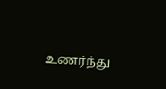உணர்ந்து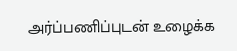அர்ப்பணிப்புடன் உழைக்க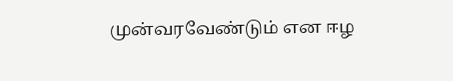முன்வரவேண்டும் என ஈழ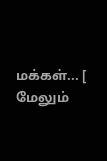மக்கள்... [ மேலும்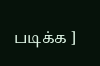படிக்க ]